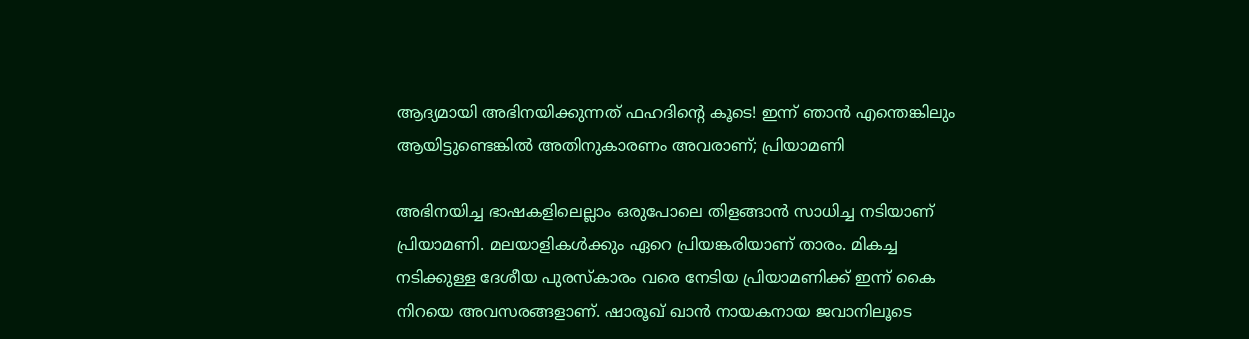ആദ്യമായി അഭിനയിക്കുന്നത് ഫഹദിന്റെ കൂടെ! ഇന്ന് ഞാൻ എന്തെങ്കിലും ആയിട്ടുണ്ടെങ്കിൽ അതിനുകാരണം അവരാണ്; പ്രിയാമണി

അഭിനയിച്ച ഭാഷകളിലെല്ലാം ഒരുപോലെ തിളങ്ങാൻ സാധിച്ച നടിയാണ് പ്രിയാമണി. മലയാളികൾക്കും ഏറെ പ്രിയങ്കരിയാണ് താരം. മികച്ച നടിക്കുള്ള ദേശീയ പുരസ്കാരം വരെ നേടിയ പ്രിയാമണിക്ക് ഇന്ന് കൈ നിറയെ അവസരങ്ങളാണ്. ഷാരൂഖ് ഖാൻ നായകനായ ജവാനിലൂടെ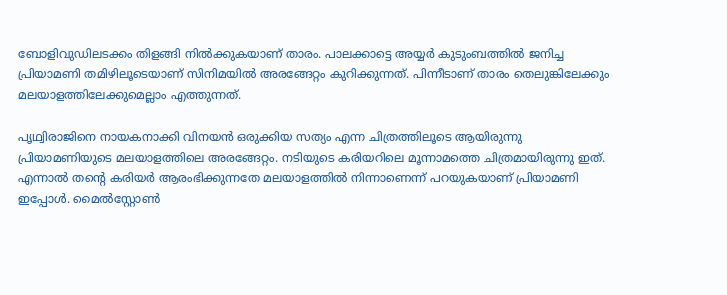ബോളിവുഡിലടക്കം തിളങ്ങി നിൽക്കുകയാണ് താരം. പാലക്കാട്ടെ അയ്യർ കുടുംബത്തിൽ ജനിച്ച പ്രിയാമണി തമിഴിലൂടെയാണ് സിനിമയിൽ അരങ്ങേറ്റം കുറിക്കുന്നത്. പിന്നീടാണ് താരം തെലുങ്കിലേക്കും മലയാളത്തിലേക്കുമെല്ലാം എത്തുന്നത്.

പൃഥ്വിരാജിനെ നായകനാക്കി വിനയൻ ഒരുക്കിയ സത്യം എന്ന ചിത്രത്തിലൂടെ ആയിരുന്നു പ്രിയാമണിയുടെ മലയാളത്തിലെ അരങ്ങേറ്റം. നടിയുടെ കരിയറിലെ മൂന്നാമത്തെ ചിത്രമായിരുന്നു ഇത്. എന്നാൽ തന്റെ കരിയർ ആരംഭിക്കുന്നതേ മലയാളത്തിൽ നിന്നാണെന്ന് പറയുകയാണ് പ്രിയാമണി ഇപ്പോൾ. മൈൽസ്റ്റോൺ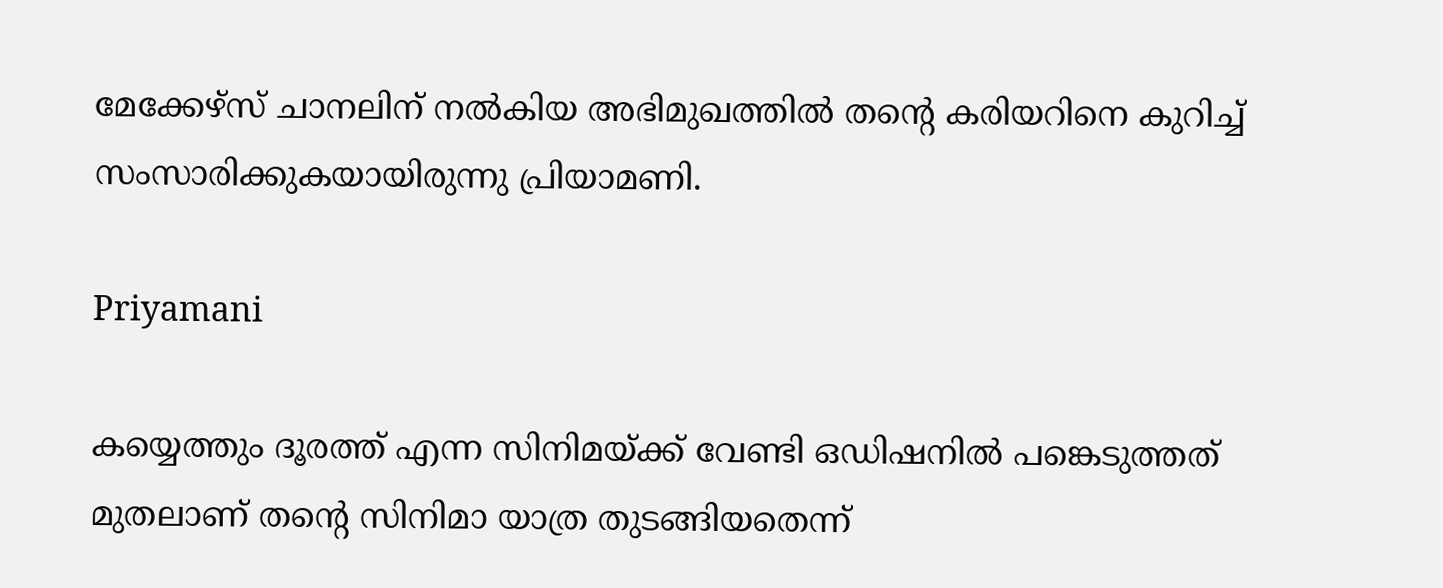മേക്കേഴ്‌സ് ചാനലിന് നൽകിയ അഭിമുഖത്തിൽ തന്റെ കരിയറിനെ കുറിച്ച് സംസാരിക്കുകയായിരുന്നു പ്രിയാമണി.

Priyamani

കയ്യെത്തും ദൂരത്ത് എന്ന സിനിമയ്ക്ക് വേണ്ടി ഒഡിഷനിൽ പങ്കെടുത്തത് മുതലാണ് തന്റെ സിനിമാ യാത്ര തുടങ്ങിയതെന്ന്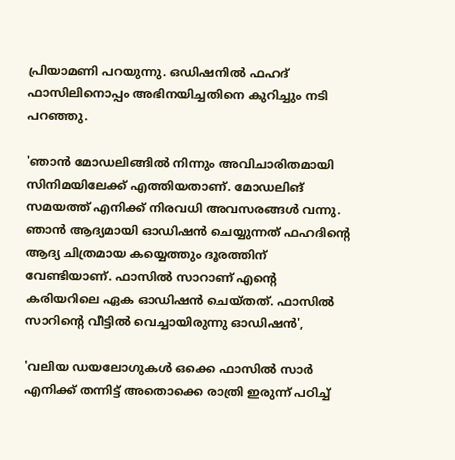പ്രിയാമണി പറയുന്നു. ഒഡിഷനിൽ ഫഹദ് ഫാസിലിനൊപ്പം അഭിനയിച്ചതിനെ കുറിച്ചും നടി പറഞ്ഞു.

'ഞാൻ മോഡലിങ്ങിൽ നിന്നും അവിചാരിതമായി സിനിമയിലേക്ക് എത്തിയതാണ്. മോഡലിങ് സമയത്ത് എനിക്ക് നിരവധി അവസരങ്ങൾ വന്നു. ഞാൻ ആദ്യമായി ഓഡിഷൻ ചെയ്യുന്നത് ഫഹദിന്റെ ആദ്യ ചിത്രമായ കയ്യെത്തും ദൂരത്തിന് വേണ്ടിയാണ്. ഫാസിൽ സാറാണ് എന്റെ കരിയറിലെ ഏക ഓഡിഷൻ ചെയ്തത്. ഫാസിൽ സാറിന്റെ വീട്ടിൽ വെച്ചായിരുന്നു ഓഡിഷൻ',

'വലിയ ഡയലോഗുകൾ ഒക്കെ ഫാസിൽ സാർ എനിക്ക് തന്നിട്ട് അതൊക്കെ രാത്രി ഇരുന്ന് പഠിച്ച്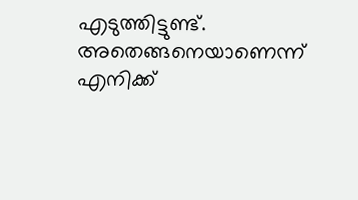എടുത്തിട്ടുണ്ട്. അതെങ്ങനെയാണെന്ന് എനിക്ക്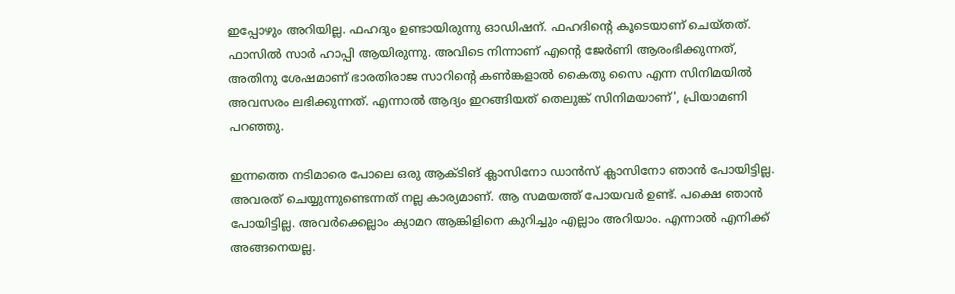ഇപ്പോഴും അറിയില്ല. ഫഹദും ഉണ്ടായിരുന്നു ഓഡിഷന്. ഫഹദിന്റെ കൂടെയാണ് ചെയ്തത്. ഫാസിൽ സാർ ഹാപ്പി ആയിരുന്നു. അവിടെ നിന്നാണ് എന്റെ ജേർണി ആരംഭിക്കുന്നത്, അതിനു ശേഷമാണ് ഭാരതിരാജ സാറിന്റെ കൺങ്കളാൽ കൈതു സൈ എന്ന സിനിമയിൽ അവസരം ലഭിക്കുന്നത്. എന്നാൽ ആദ്യം ഇറങ്ങിയത് തെലുങ്ക് സിനിമയാണ്', പ്രിയാമണി പറഞ്ഞു.

ഇന്നത്തെ നടിമാരെ പോലെ ഒരു ആക്ടിങ് ക്ലാസിനോ ഡാൻസ് ക്ലാസിനോ ഞാൻ പോയിട്ടില്ല. അവരത് ചെയ്യുന്നുണ്ടെന്നത് നല്ല കാര്യമാണ്. ആ സമയത്ത് പോയവർ ഉണ്ട്. പക്ഷെ ഞാൻ പോയിട്ടില്ല. അവർക്കെല്ലാം ക്യാമറ ആങ്കിളിനെ കുറിച്ചും എല്ലാം അറിയാം. എന്നാൽ എനിക്ക് അങ്ങനെയല്ല.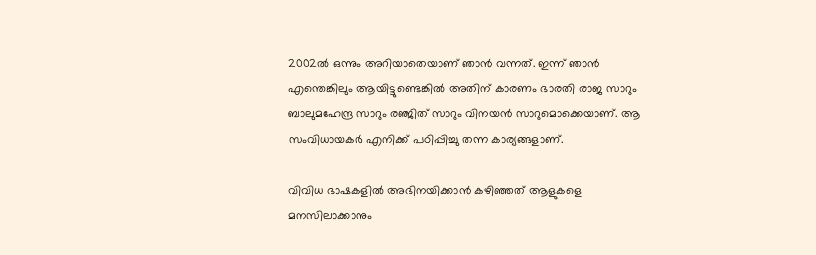2002ൽ ഒന്നും അറിയാതെയാണ് ഞാൻ വന്നത്. ഇന്ന് ഞാൻ എന്തെങ്കിലും ആയിട്ടുണ്ടെങ്കിൽ അതിന് കാരണം ഭാരതി രാജ സാറും ബാലുമഹേന്ദ്ര സാറും രഞ്ജിത് സാറും വിനയൻ സാറുമൊക്കെയാണ്. ആ സംവിധായകർ എനിക്ക് പഠിപ്പിച്ചു തന്ന കാര്യങ്ങളാണ്.

വിവിധ ഭാഷകളിൽ അഭിനയിക്കാൻ കഴിഞ്ഞത് ആളുകളെ മനസിലാക്കാനും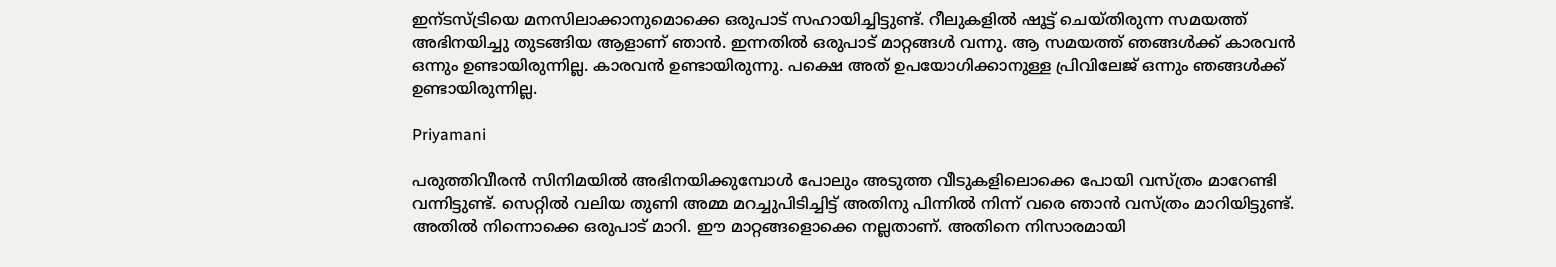ഇന്ടസ്ട്രിയെ മനസിലാക്കാനുമൊക്കെ ഒരുപാട് സഹായിച്ചിട്ടുണ്ട്. റീലുകളിൽ ഷൂട്ട് ചെയ്‌തിരുന്ന സമയത്ത് അഭിനയിച്ചു തുടങ്ങിയ ആളാണ് ഞാൻ. ഇന്നതിൽ ഒരുപാട് മാറ്റങ്ങൾ വന്നു. ആ സമയത്ത് ഞങ്ങൾക്ക് കാരവൻ ഒന്നും ഉണ്ടായിരുന്നില്ല. കാരവൻ ഉണ്ടായിരുന്നു. പക്ഷെ അത് ഉപയോഗിക്കാനുള്ള പ്രിവിലേജ് ഒന്നും ഞങ്ങൾക്ക് ഉണ്ടായിരുന്നില്ല.

Priyamani

പരുത്തിവീരൻ സിനിമയിൽ അഭിനയിക്കുമ്പോൾ പോലും അടുത്ത വീടുകളിലൊക്കെ പോയി വസ്ത്രം മാറേണ്ടി വന്നിട്ടുണ്ട്. സെറ്റിൽ വലിയ തുണി അമ്മ മറച്ചുപിടിച്ചിട്ട് അതിനു പിന്നിൽ നിന്ന് വരെ ഞാൻ വസ്ത്രം മാറിയിട്ടുണ്ട്. അതിൽ നിന്നൊക്കെ ഒരുപാട് മാറി. ഈ മാറ്റങ്ങളൊക്കെ നല്ലതാണ്. അതിനെ നിസാരമായി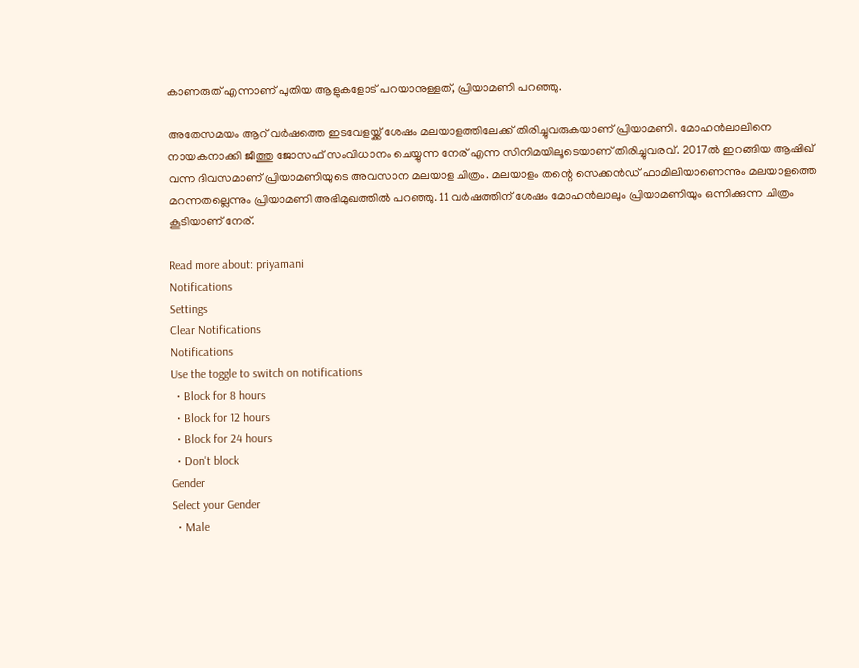കാണരുത് എന്നാണ് പുതിയ ആളുകളോട് പറയാനുള്ളത്, പ്രിയാമണി പറഞ്ഞു.

അതേസമയം ആറ് വർഷത്തെ ഇടവേളയ്ക്ക് ശേഷം മലയാളത്തിലേക്ക് തിരിച്ചുവരുകയാണ് പ്രിയാമണി. മോഹൻലാലിനെ നായകനാക്കി ജീത്തു ജോസഫ് സംവിധാനം ചെയ്യുന്ന നേര് എന്ന സിനിമയിലൂടെയാണ് തിരിച്ചുവരവ്. 2017ൽ ഇറങ്ങിയ ആഷിഖ് വന്ന ദിവസമാണ് പ്രിയാമണിയുടെ അവസാന മലയാള ചിത്രം. മലയാളം തന്റെ സെക്കൻഡ് ഫാമിലിയാണെന്നും മലയാളത്തെ മറന്നതല്ലെന്നും പ്രിയാമണി അഭിമുഖത്തിൽ പറഞ്ഞു. 11 വർഷത്തിന് ശേഷം മോഹൻലാലും പ്രിയാമണിയും ഒന്നിക്കുന്ന ചിത്രം കൂടിയാണ് നേര്.

Read more about: priyamani
Notifications
Settings
Clear Notifications
Notifications
Use the toggle to switch on notifications
  • Block for 8 hours
  • Block for 12 hours
  • Block for 24 hours
  • Don't block
Gender
Select your Gender
  • Male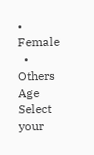• Female
  • Others
Age
Select your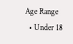Age Range
  • Under 18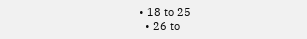• 18 to 25
  • 26 to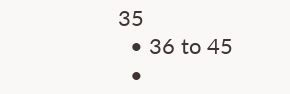35
  • 36 to 45
  •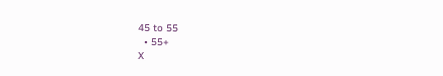45 to 55
  • 55+
X